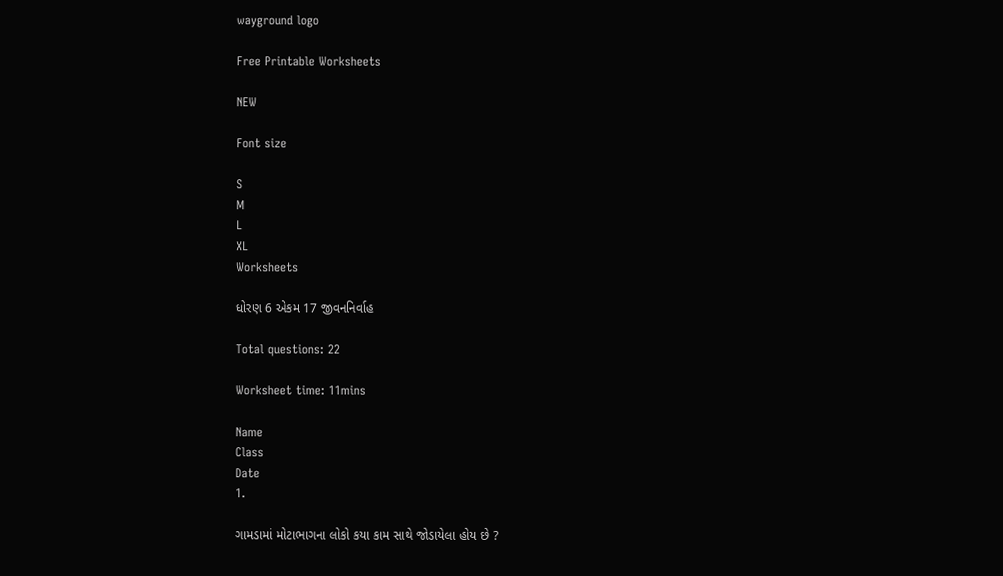wayground logo

Free Printable Worksheets

NEW

Font size

S
M
L
XL
Worksheets

ધોરણ 6 એકમ 17 જીવનનિર્વાહ

Total questions: 22

Worksheet time: 11mins

Name
Class
Date
1.

ગામડામાં મોટાભાગના લોકો કયા કામ સાથે જોડાયેલા હોય છે ?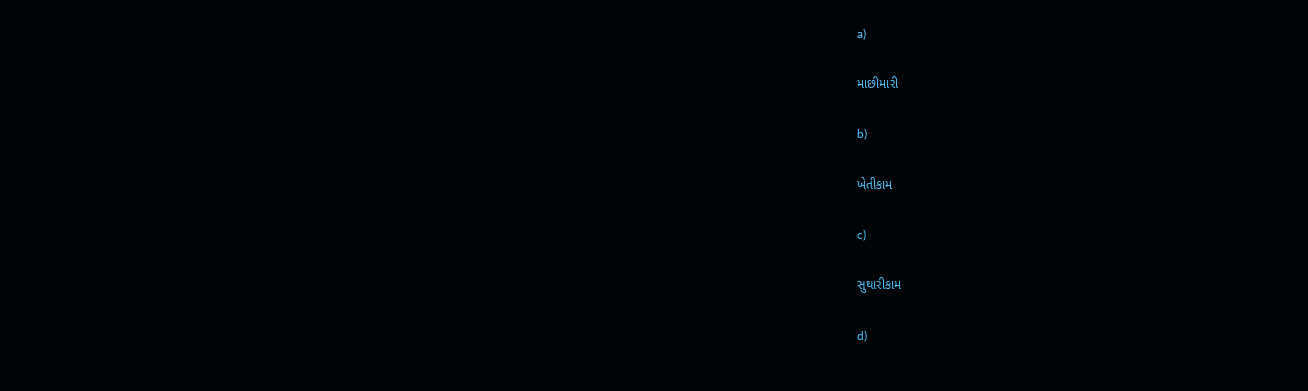a)

માછીમારી

b)

ખેતીકામ

c)

સુથારીકામ

d)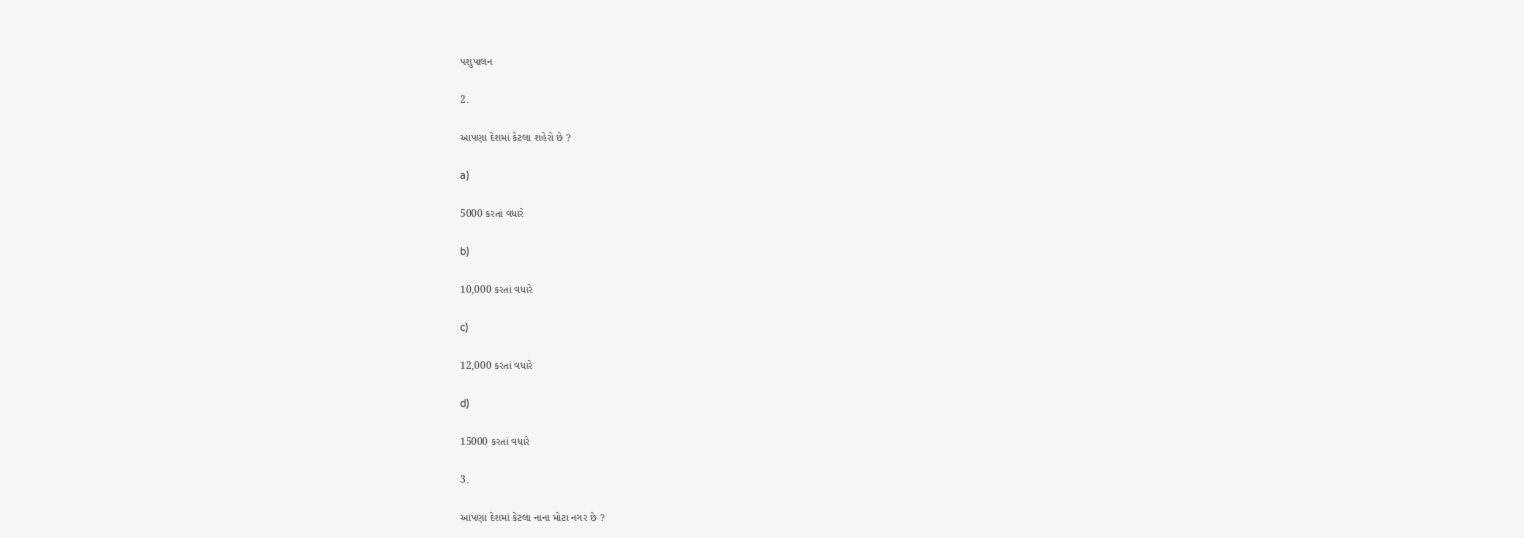પશુપાલન

2.

આપણા દેશમાં કેટલા શહેરો છે ?

a)

5000 કરતાં વધારે

b)

10,000 કરતાં વધારે

c)

12,000 કરતાં વધારે

d)

15000 કરતાં વધારે

3.

આપણા દેશમાં કેટલા નાના મોટા નગર છે ?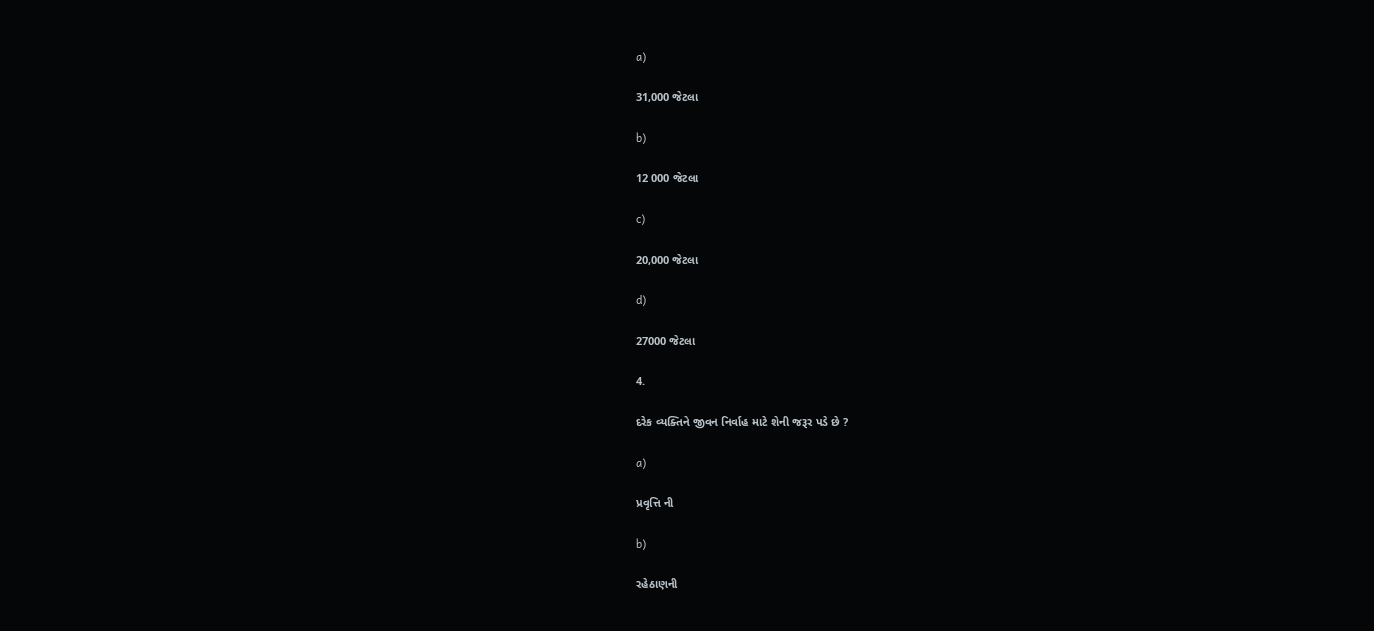a)

31,000 જેટલા

b)

12 000 જેટલા

c)

20,000 જેટલા

d)

27000 જેટલા

4.

દરેક વ્યક્તિને જીવન નિર્વાહ માટે શેની જરૂર પડે છે ?

a)

પ્રવૃત્તિ ની

b)

રહેઠાણની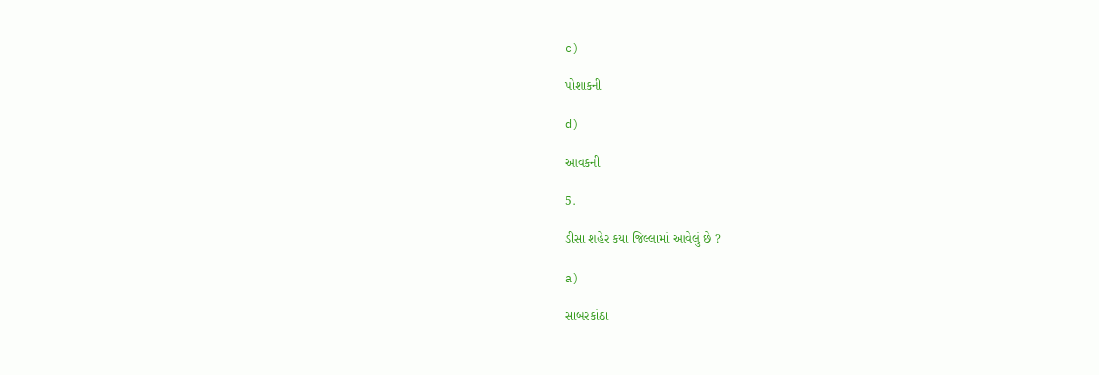c)

પોશાકની

d)

આવકની

5.

ડીસા શહેર કયા જિલ્લામાં આવેલું છે ?

a)

સાબરકાંઠા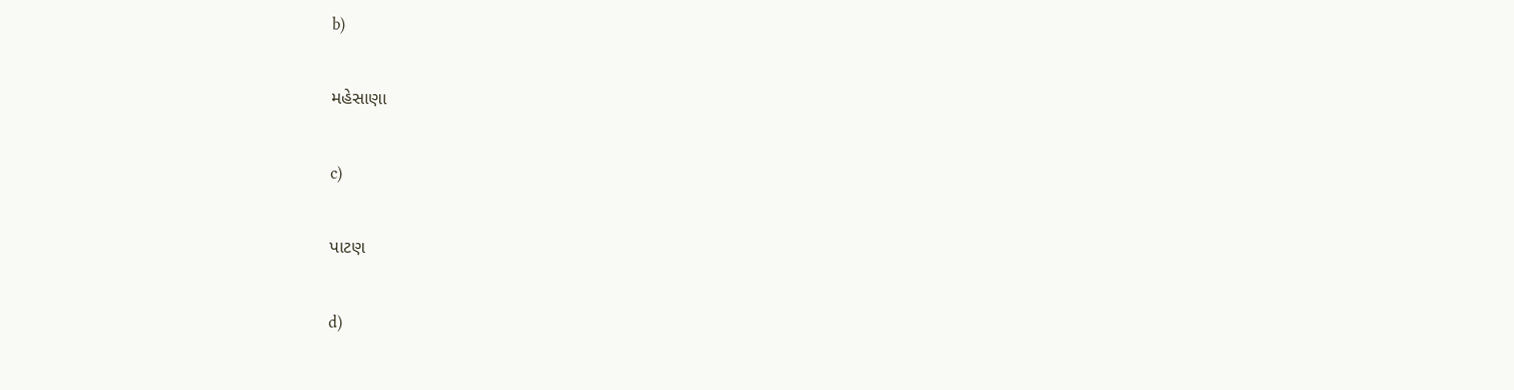b)

મહેસાણા

c)

પાટણ

d)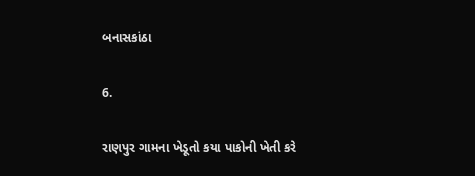બનાસકાંઠા

6.

રાણપુર ગામના ખેડૂતો કયા પાકોની ખેતી કરે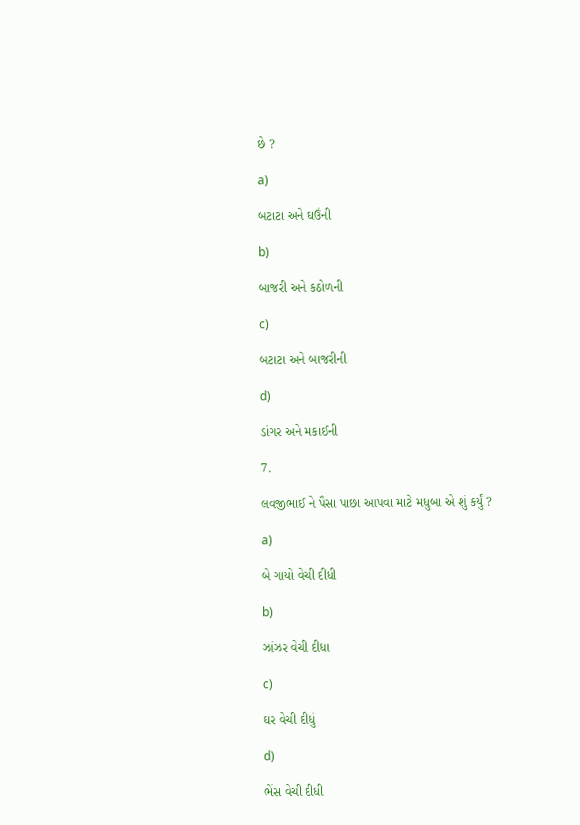છે ?

a)

બટાટા અને ઘઉંની

b)

બાજરી અને કઠોળની

c)

બટાટા અને બાજરીની

d)

ડાંગર અને મકાઈની

7.

લવજીભાઈ ને પૈસા પાછા આપવા માટે મધુબા એ શું કર્યું ?

a)

બે ગાયો વેચી દીધી

b)

ઝાંઝર વેચી દીધા

c)

ઘર વેચી દીધું

d)

ભેંસ વેચી દીધી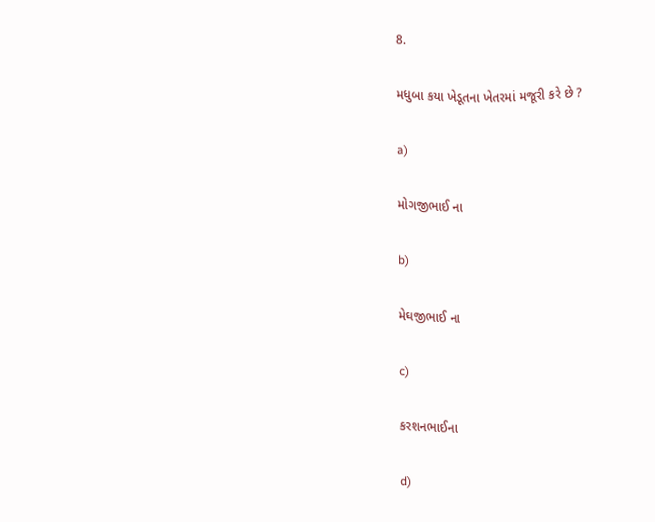8.

મધુબા કયા ખેડૂતના ખેતરમાં મજૂરી કરે છે ?

a)

મોગજીભાઈ ના

b)

મેઘજીભાઈ ના

c)

કરશનભાઈના

d)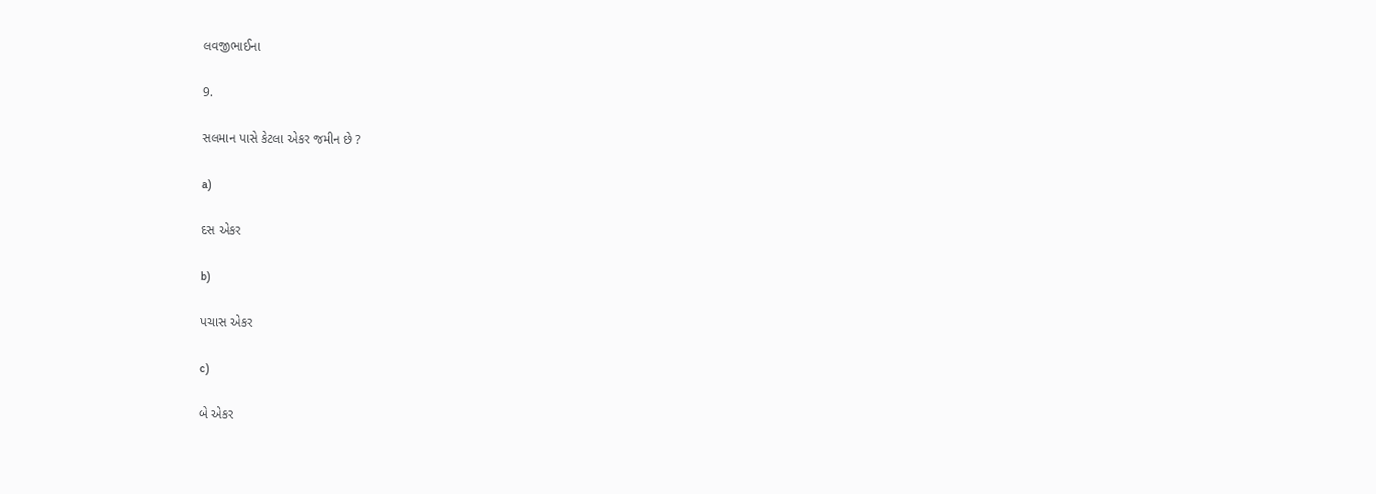લવજીભાઈના

9.

સલમાન પાસે કેટલા એકર જમીન છે ?

a)

દસ એકર

b)

પચાસ એકર

c)

બે એકર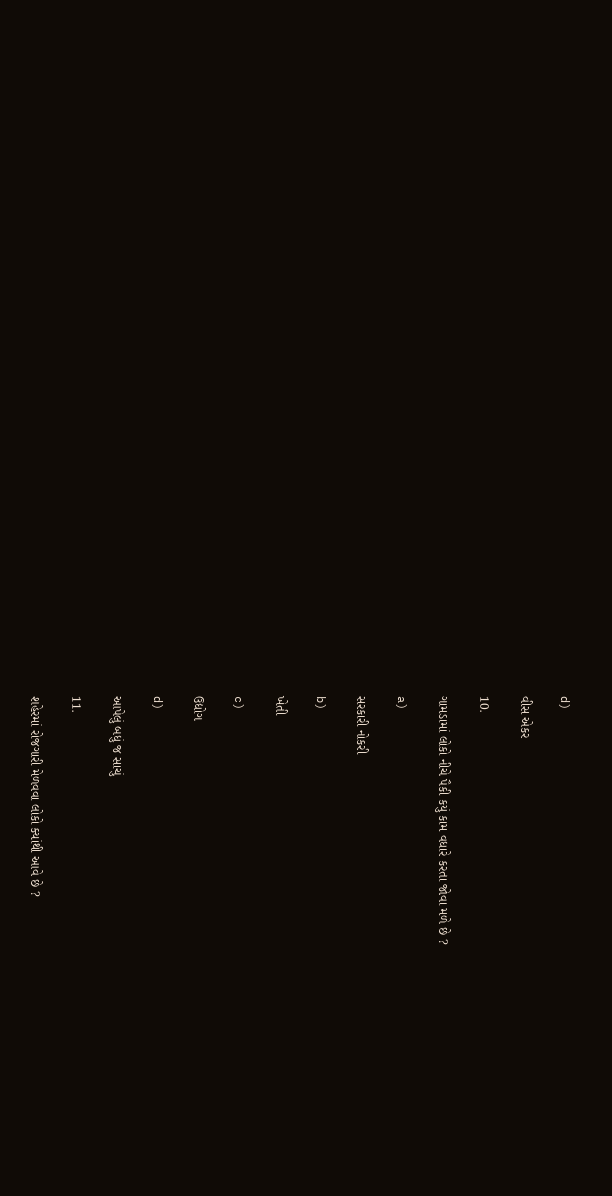d)

વીસ એકર

10.

ગામડામાં લોકો નીચે પૈકી કયું કામ વધારે કરતા જોવા મળે છે ?

a)

સરકારી નોકરી

b)

ખેતી

c)

ઉદ્યોગ

d)

આપેલું બધું જ સાચું

11.

શહેરમાં રોજગારી મેળવવા લોકો ક્યાંથી આવે છે ?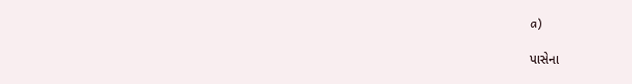a)

પાસેના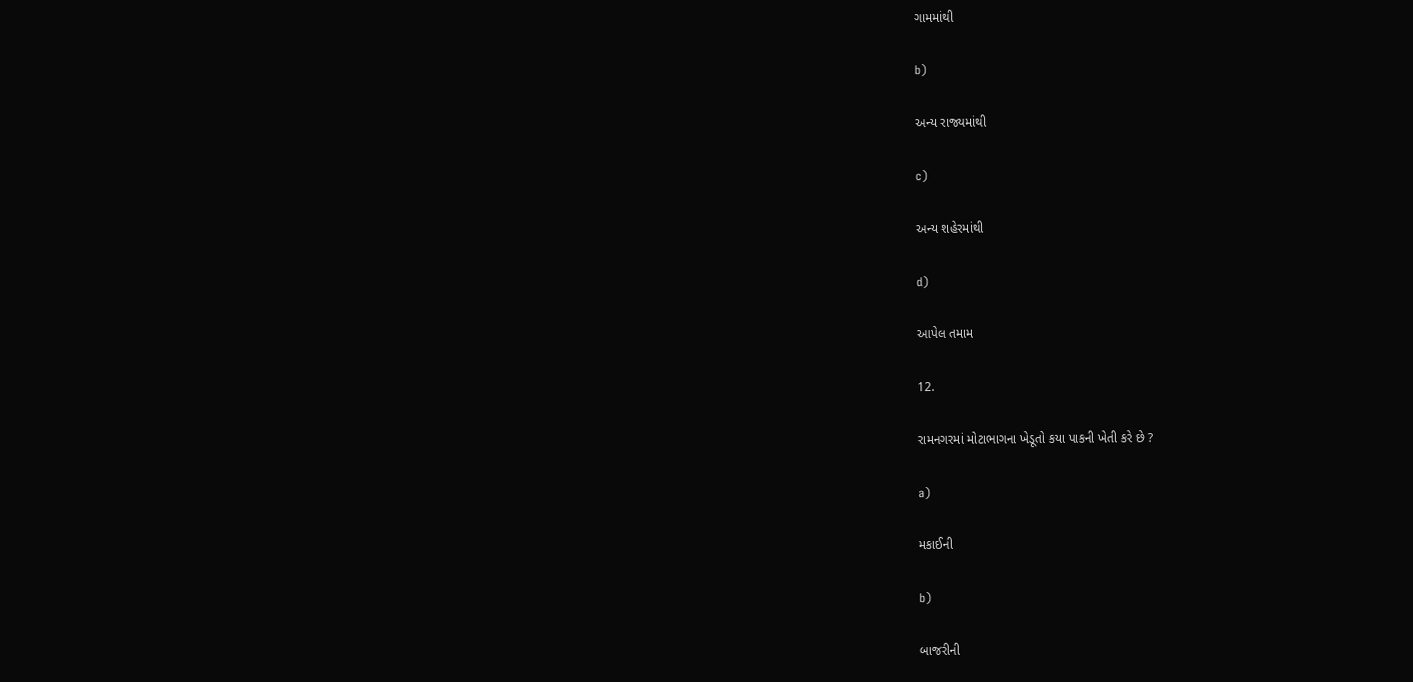ગામમાંથી

b)

અન્ય રાજ્યમાંથી

c)

અન્ય શહેરમાંથી

d)

આપેલ તમામ

12.

રામનગરમાં મોટાભાગના ખેડૂતો કયા પાકની ખેતી કરે છે ?

a)

મકાઈની

b)

બાજરીની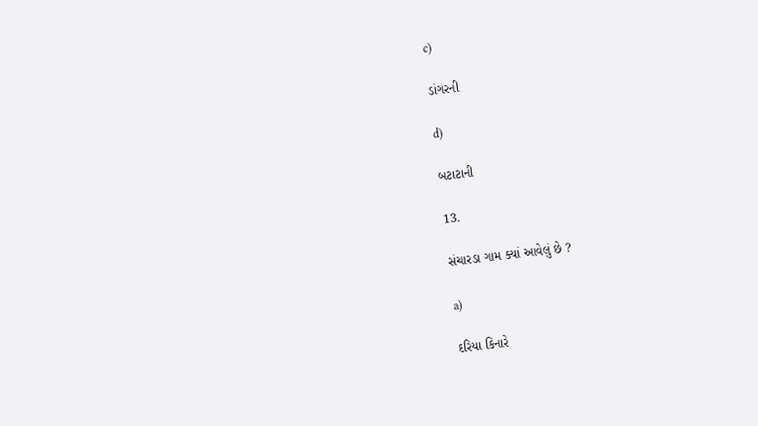c)

ડાંગરની

d)

બટાટાની

13.

સંચારડા ગામ ક્યાં આવેલું છે ?

a)

દરિયા કિનારે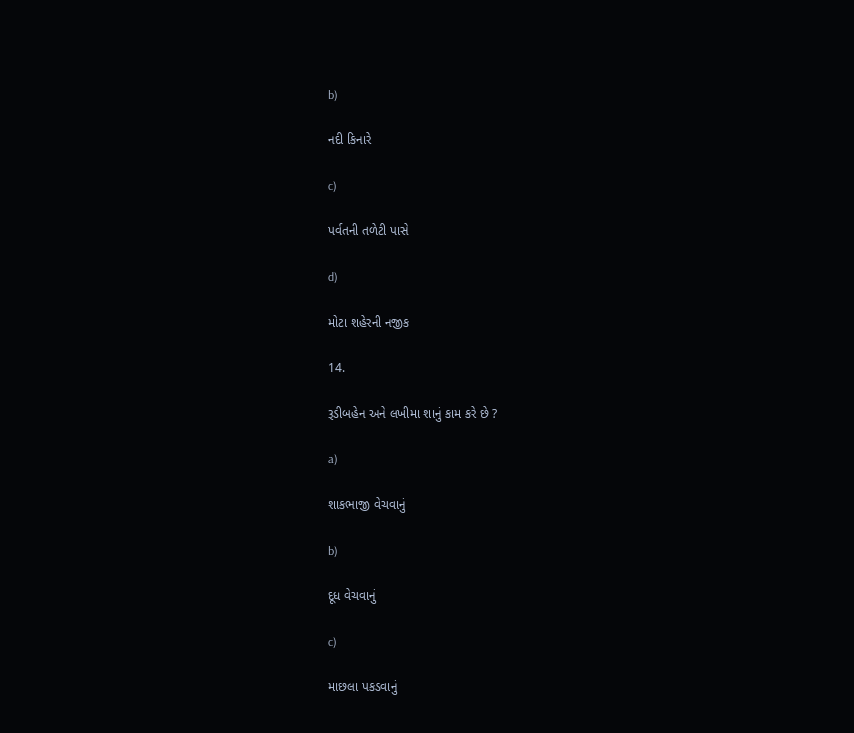b)

નદી કિનારે

c)

પર્વતની તળેટી પાસે

d)

મોટા શહેરની નજીક

14.

રૂડીબહેન અને લખીમા શાનું કામ કરે છે ?

a)

શાકભાજી વેચવાનું

b)

દૂધ વેચવાનું

c)

માછલા પકડવાનું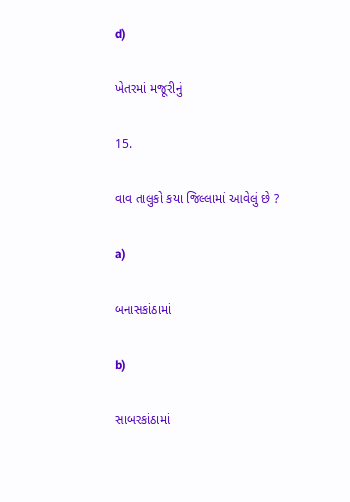d)

ખેતરમાં મજૂરીનું

15.

વાવ તાલુકો કયા જિલ્લામાં આવેલું છે ?

a)

બનાસકાંઠામાં

b)

સાબરકાંઠામાં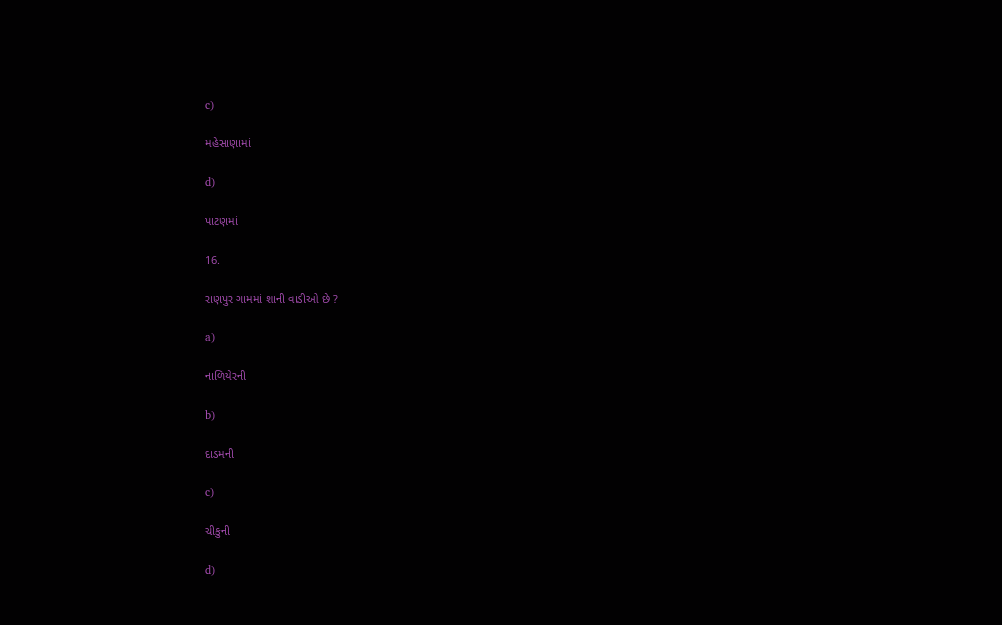c)

મહેસાણામાં

d)

પાટણમાં

16.

રાણપુર ગામમાં શાની વાડીઓ છે ?

a)

નાળિયેરની

b)

દાડમની

c)

ચીકુની

d)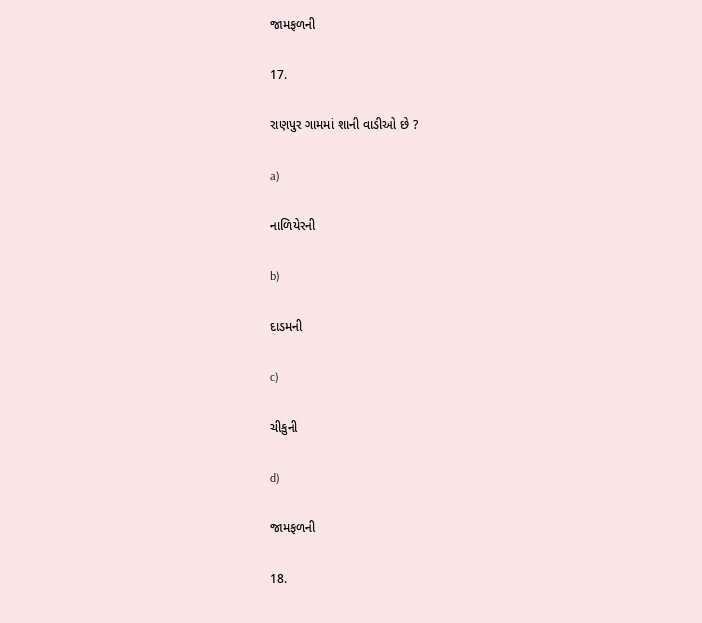જામફળની

17.

રાણપુર ગામમાં શાની વાડીઓ છે ?

a)

નાળિયેરની

b)

દાડમની

c)

ચીકુની

d)

જામફળની

18.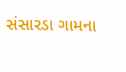સંસારડા ગામના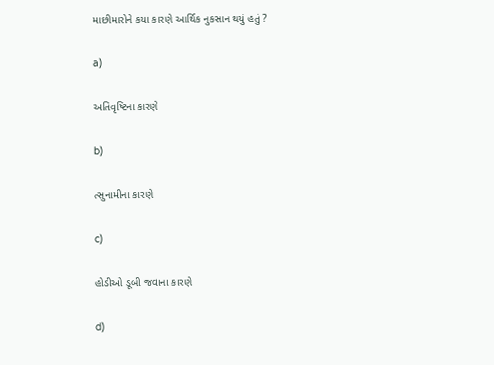માછીમારોને કયા કારણે આર્થિક નુકસાન થયું હતું ?

a)

અતિવૃષ્ટિના કારણે

b)

ત્સુનામીના કારણે

c)

હોડીઓ ડૂબી જવાના કારણે

d)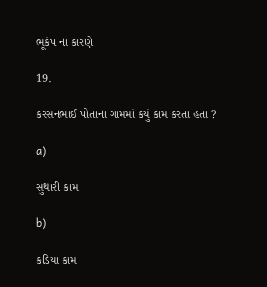ભૂકંપ ના કારણે

19.

કરસનભાઈ પોતાના ગામમાં કયું કામ કરતા હતા ?

a)

સુથારી કામ

b)

કડિયા કામ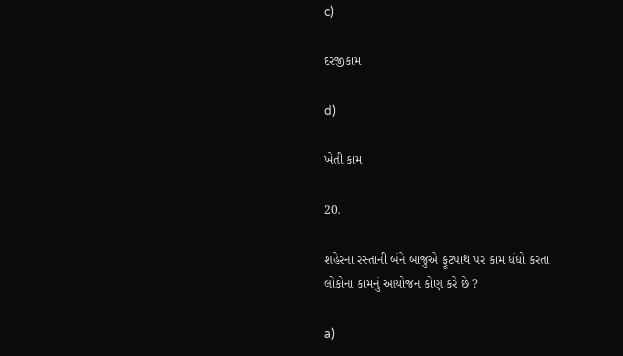c)

દરજીકામ

d)

ખેતી કામ

20.

શહેરના રસ્તાની બંને બાજુએ ફૂટપાથ પર કામ ધંધો કરતા લોકોના કામનું આયોજન કોણ કરે છે ?

a)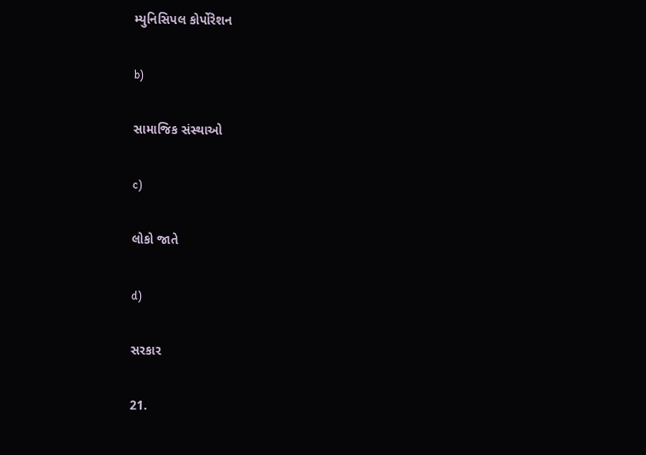મ્યુનિસિપલ કોર્પોરેશન

b)

સામાજિક સંસ્થાઓ

c)

લોકો જાતે

d)

સરકાર

21.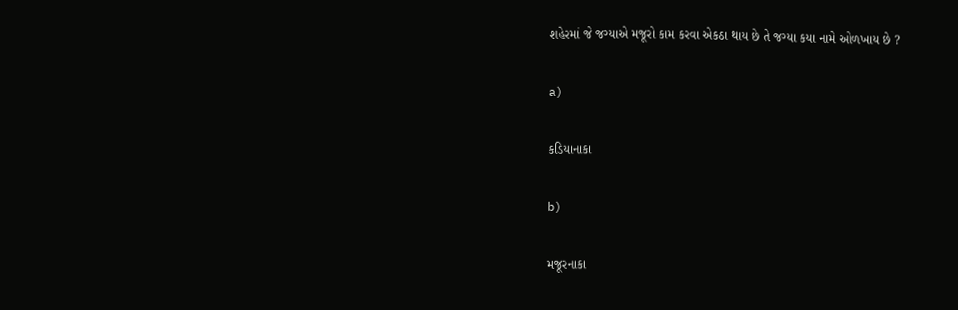શહેરમાં જે જગ્યાએ મજૂરો કામ કરવા એકઠા થાય છે તે જગ્યા કયા નામે ઓળખાય છે ?

a)

કડિયાનાકા

b)

મજૂરનાકા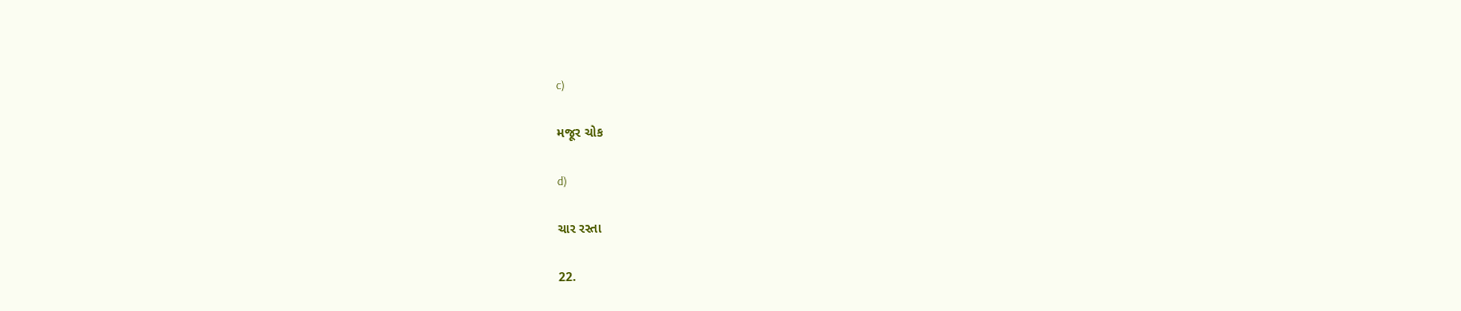c)

મજૂર ચોક

d)

ચાર રસ્તા

22.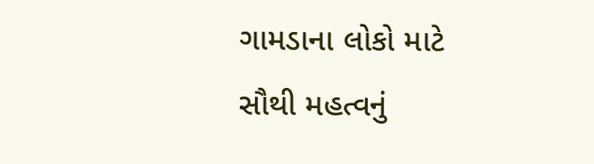ગામડાના લોકો માટે સૌથી મહત્વનું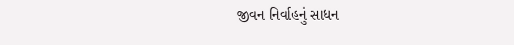જીવન નિર્વાહનું સાધન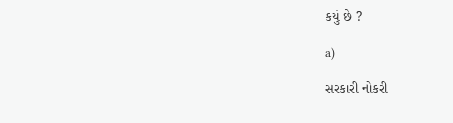કયું છે ?

a)

સરકારી નોકરી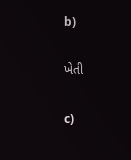b)

ખેતી

c)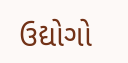ઉદ્યોગો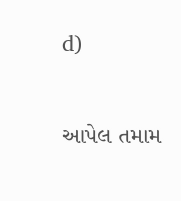d)

આપેલ તમામ